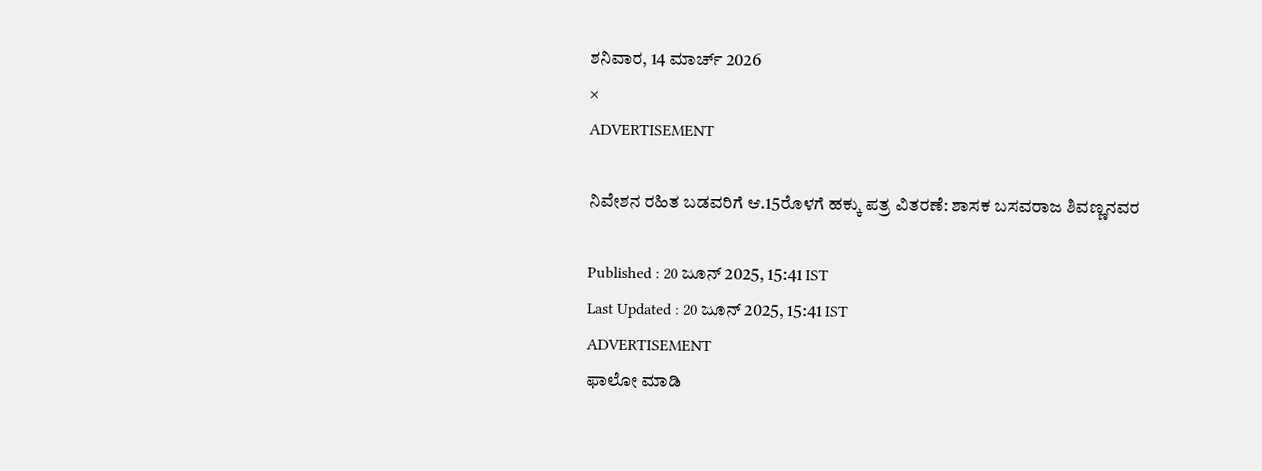ಶನಿವಾರ, 14 ಮಾರ್ಚ್ 2026
×
ADVERTISEMENT

ನಿವೇಶನ ರಹಿತ ಬಡವರಿಗೆ ಆ.15ರೊಳಗೆ ಹಕ್ಕು ಪತ್ರ ವಿತರಣೆ: ಶಾಸಕ ಬಸವರಾಜ ಶಿವಣ್ಣನವರ

Published : 20 ಜೂನ್ 2025, 15:41 IST
Last Updated : 20 ಜೂನ್ 2025, 15:41 IST
ADVERTISEMENT
ಫಾಲೋ ಮಾಡಿ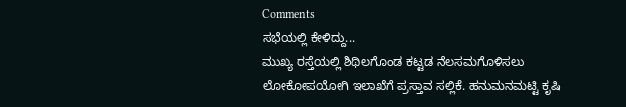Comments
ಸಭೆಯಲ್ಲಿ ಕೇಳಿದ್ದು...
ಮುಖ್ಯ ರಸ್ತೆಯಲ್ಲಿ ಶಿಥಿಲಗೊಂಡ ಕಟ್ಟಡ ನೆಲಸಮಗೊಳಿಸಲು ಲೋಕೋಪಯೋಗಿ ಇಲಾಖೆಗೆ ಪ್ರಸ್ತಾವ ಸಲ್ಲಿಕೆ. ಹನುಮನಮಟ್ಟಿ ಕೃಷಿ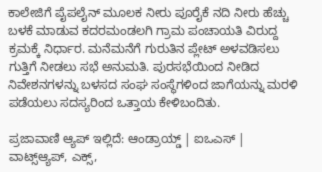ಕಾಲೇಜಿಗೆ ಪೈಪಲೈನ್‌ ಮೂಲಕ ನೀರು ಪೂರೈಕೆ ನದಿ ನೀರು ಹೆಚ್ಚು ಬಳಕೆ ಮಾಡುವ ಕದರಮಂಡಲಗಿ ಗ್ರಾಮ ಪಂಚಾಯತಿ ವಿರುದ್ದ ಕ್ರಮಕ್ಕೆ ನಿರ್ಧಾರ. ಮನೆಮನೆಗೆ ಗುರುತಿನ ಪ್ಲೇಟ್ ಅಳವಡಿಸಲು ಗುತ್ತಿಗೆ ನೀಡಲು ಸಭೆ ಅನುಮತಿ. ಪುರಸಭೆಯಿಂದ ನೀಡಿದ ನಿವೇಶನಗಳನ್ನು ಬಳಸದ ಸಂಘ ಸಂಸ್ಥೆಗಳಿಂದ ಜಾಗೆಯನ್ನು ಮರಳಿ ಪಡೆಯಲು ಸದಸ್ಯರಿಂದ ಒತ್ತಾಯ ಕೇಳಿಬಂದಿತು.

ಪ್ರಜಾವಾಣಿ ಆ್ಯಪ್ ಇಲ್ಲಿದೆ: ಆಂಡ್ರಾಯ್ಡ್ | ಐಒಎಸ್ | ವಾಟ್ಸ್ಆ್ಯಪ್, ಎಕ್ಸ್,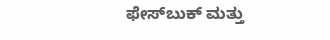ಫೇಸ್‌ಬುಕ್ ಮತ್ತು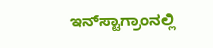ಇನ್‌ಸ್ಟಾಗ್ರಾಂನಲ್ಲಿ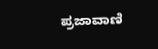ಪ್ರಜಾವಾಣಿ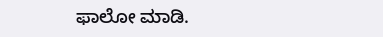ಫಾಲೋ ಮಾಡಿ.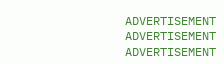ADVERTISEMENT
ADVERTISEMENT
ADVERTISEMENT